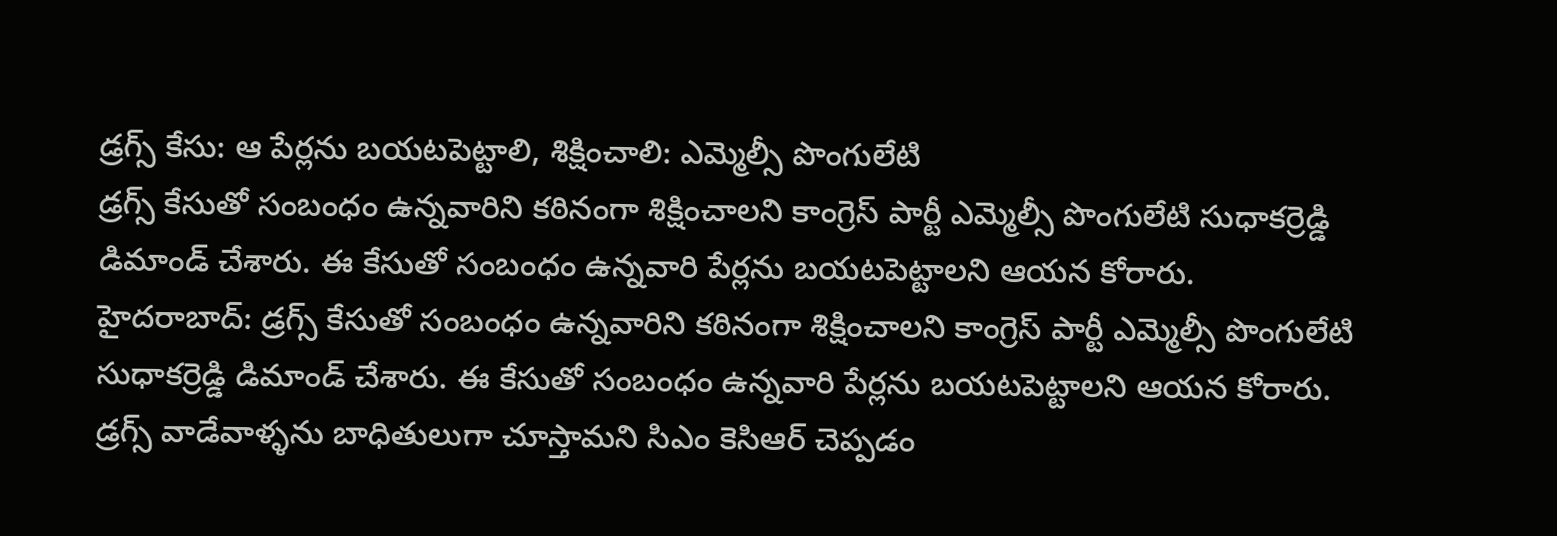డ్రగ్స్ కేసు: ఆ పేర్లను బయటపెట్టాలి, శిక్షించాలి: ఎమ్మెల్సీ పొంగులేటి
డ్రగ్స్ కేసుతో సంబంధం ఉన్నవారిని కఠినంగా శిక్షించాలని కాంగ్రెస్ పార్టీ ఎమ్మెల్సీ పొంగులేటి సుధాకర్రెడ్డి డిమాండ్ చేశారు. ఈ కేసుతో సంబంధం ఉన్నవారి పేర్లను బయటపెట్టాలని ఆయన కోరారు.
హైదరాబాద్: డ్రగ్స్ కేసుతో సంబంధం ఉన్నవారిని కఠినంగా శిక్షించాలని కాంగ్రెస్ పార్టీ ఎమ్మెల్సీ పొంగులేటి సుధాకర్రెడ్డి డిమాండ్ చేశారు. ఈ కేసుతో సంబంధం ఉన్నవారి పేర్లను బయటపెట్టాలని ఆయన కోరారు.
డ్రగ్స్ వాడేవాళ్ళను బాధితులుగా చూస్తామని సిఎం కెసిఆర్ చెప్పడం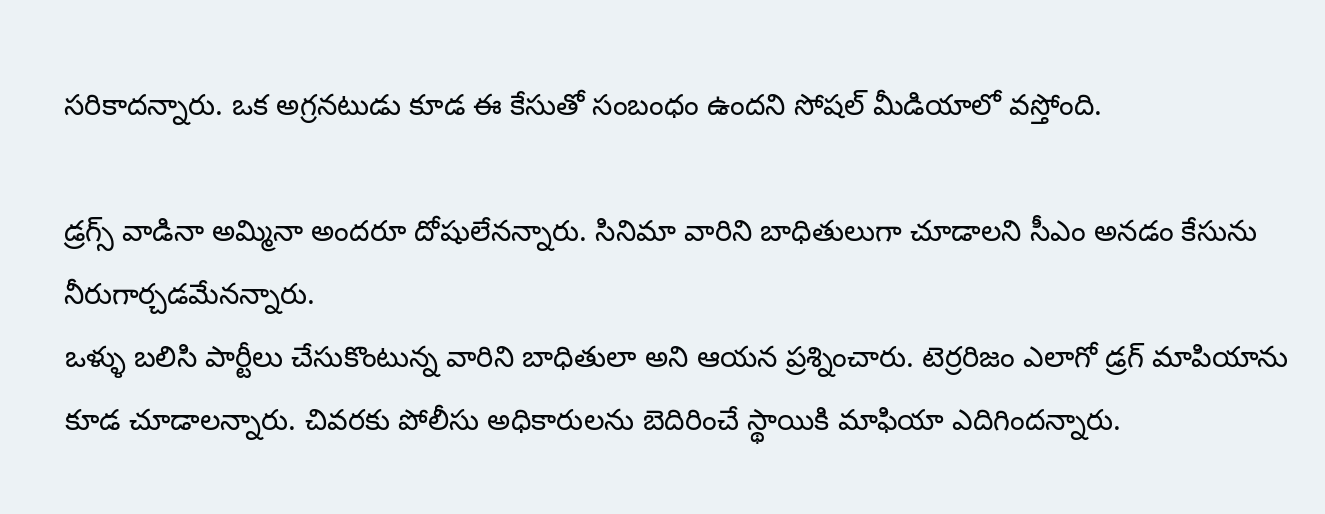సరికాదన్నారు. ఒక అగ్రనటుడు కూడ ఈ కేసుతో సంబంధం ఉందని సోషల్ మీడియాలో వస్తోంది.

డ్రగ్స్ వాడినా అమ్మినా అందరూ దోషులేనన్నారు. సినిమా వారిని బాధితులుగా చూడాలని సీఎం అనడం కేసును నీరుగార్చడమేనన్నారు.
ఒళ్ళు బలిసి పార్టీలు చేసుకొంటున్న వారిని బాధితులా అని ఆయన ప్రశ్నించారు. టెర్రరిజం ఎలాగో డ్రగ్ మాపియాను కూడ చూడాలన్నారు. చివరకు పోలీసు అధికారులను బెదిరించే స్థాయికి మాఫియా ఎదిగిందన్నారు.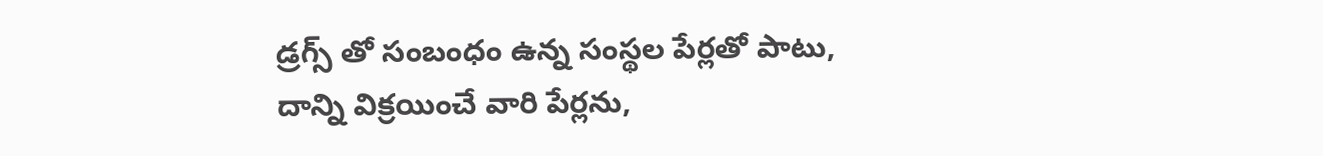డ్రగ్స్ తో సంబంధం ఉన్న సంస్థల పేర్లతో పాటు, దాన్ని విక్రయించే వారి పేర్లను,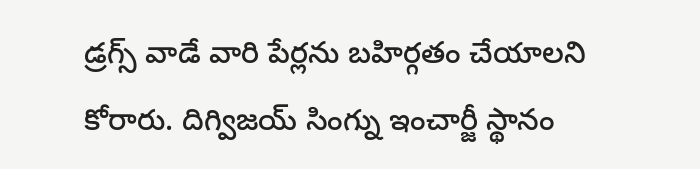డ్రగ్స్ వాడే వారి పేర్లను బహిర్గతం చేయాలని కోరారు. దిగ్విజయ్ సింగ్ను ఇంచార్జీ స్థానం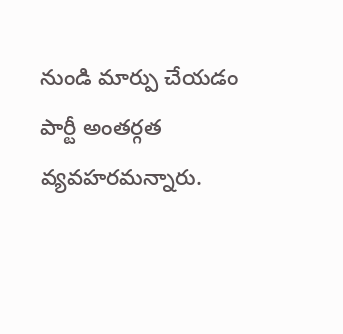నుండి మార్పు చేయడం పార్టీ అంతర్గత వ్యవహరమన్నారు.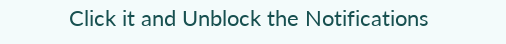Click it and Unblock the Notifications